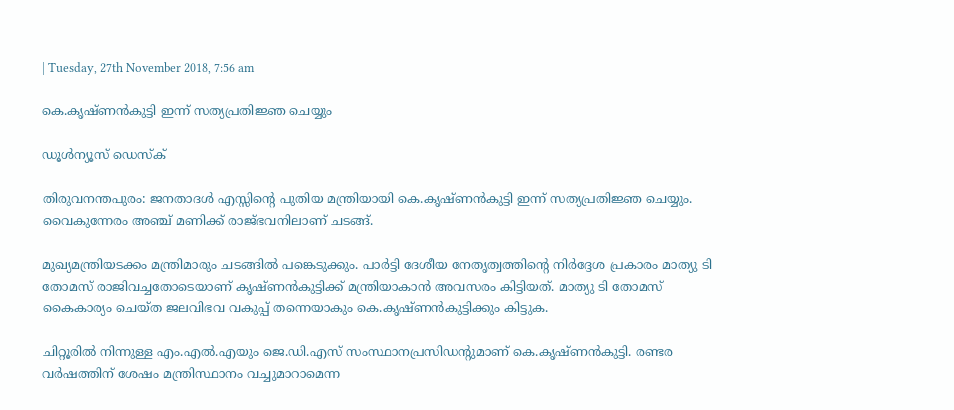| Tuesday, 27th November 2018, 7:56 am

കെ.കൃഷ്ണന്‍കുട്ടി ഇന്ന് സത്യപ്രതിജ്ഞ ചെയ്യും

ഡൂള്‍ന്യൂസ് ഡെസ്‌ക്

തിരുവനന്തപുരം: ജനതാദള്‍ എസ്സിന്റെ പുതിയ മന്ത്രിയായി കെ.കൃഷ്ണന്‍കുട്ടി ഇന്ന് സത്യപ്രതിജ്ഞ ചെയ്യും. വൈകുന്നേരം അഞ്ച് മണിക്ക് രാജ്ഭവനിലാണ് ചടങ്ങ്.

മുഖ്യമന്ത്രിയടക്കം മന്ത്രിമാരും ചടങ്ങില്‍ പങ്കെടുക്കും. പാര്‍ട്ടി ദേശീയ നേതൃത്വത്തിന്റെ നിര്‍ദ്ദേശ പ്രകാരം മാത്യു ടി തോമസ് രാജിവച്ചതോടെയാണ് കൃഷ്ണന്‍കുട്ടിക്ക് മന്ത്രിയാകാന്‍ അവസരം കിട്ടിയത്. മാത്യു ടി തോമസ് കൈകാര്യം ചെയ്ത ജലവിഭവ വകുപ്പ് തന്നെയാകും കെ.കൃഷ്ണന്‍കുട്ടിക്കും കിട്ടുക.

ചിറ്റൂരില്‍ നിന്നുള്ള എം.എല്‍.എയും ജെ.ഡി.എസ് സംസ്ഥാനപ്രസിഡന്റുമാണ് കെ.കൃഷ്ണന്‍കുട്ടി. രണ്ടര വര്‍ഷത്തിന് ശേഷം മന്ത്രിസ്ഥാനം വച്ചുമാറാമെന്ന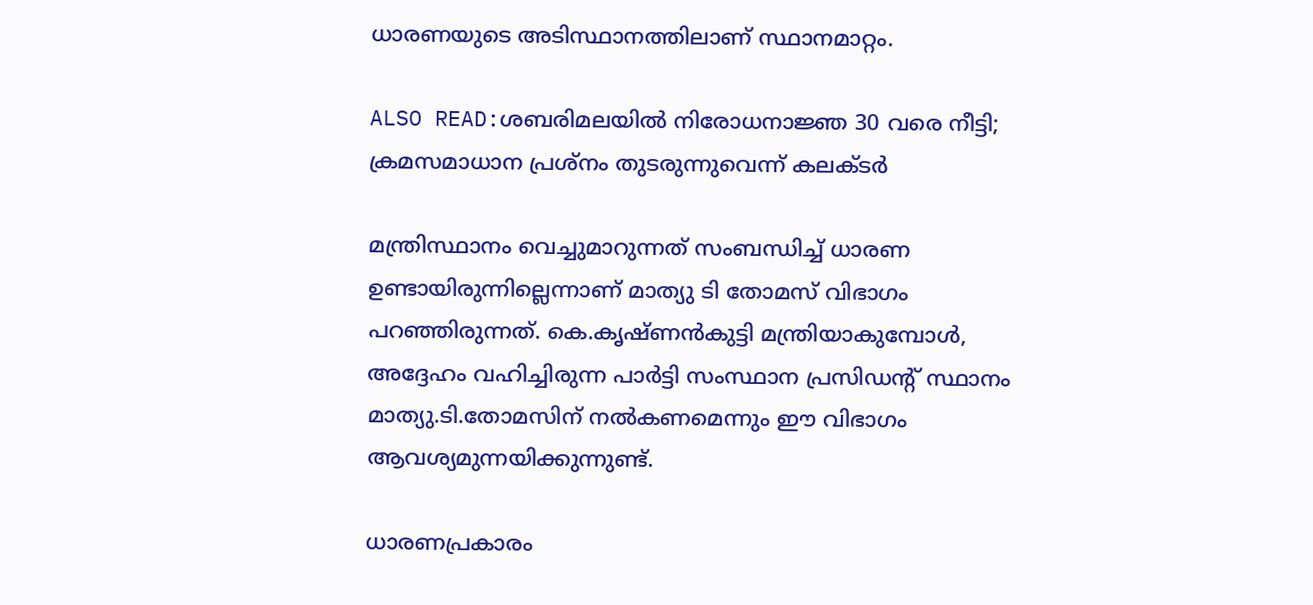ധാരണയുടെ അടിസ്ഥാനത്തിലാണ് സ്ഥാനമാറ്റം.

ALSO READ:ശബരിമലയില്‍ നിരോധനാജ്ഞ 30 വരെ നീട്ടി; ക്രമസമാധാന പ്രശ്‌നം തുടരുന്നുവെന്ന് കലക്ടര്‍

മന്ത്രിസ്ഥാനം വെച്ചുമാറുന്നത് സംബന്ധിച്ച് ധാരണ ഉണ്ടായിരുന്നില്ലെന്നാണ് മാത്യു ടി തോമസ് വിഭാഗം പറഞ്ഞിരുന്നത്. കെ.കൃഷ്ണന്‍കുട്ടി മന്ത്രിയാകുമ്പോള്‍, അദ്ദേഹം വഹിച്ചിരുന്ന പാര്‍ട്ടി സംസ്ഥാന പ്രസിഡന്റ് സ്ഥാനം മാത്യു.ടി.തോമസിന് നല്‍കണമെന്നും ഈ വിഭാഗം ആവശ്യമുന്നയിക്കുന്നുണ്ട്.

ധാരണപ്രകാരം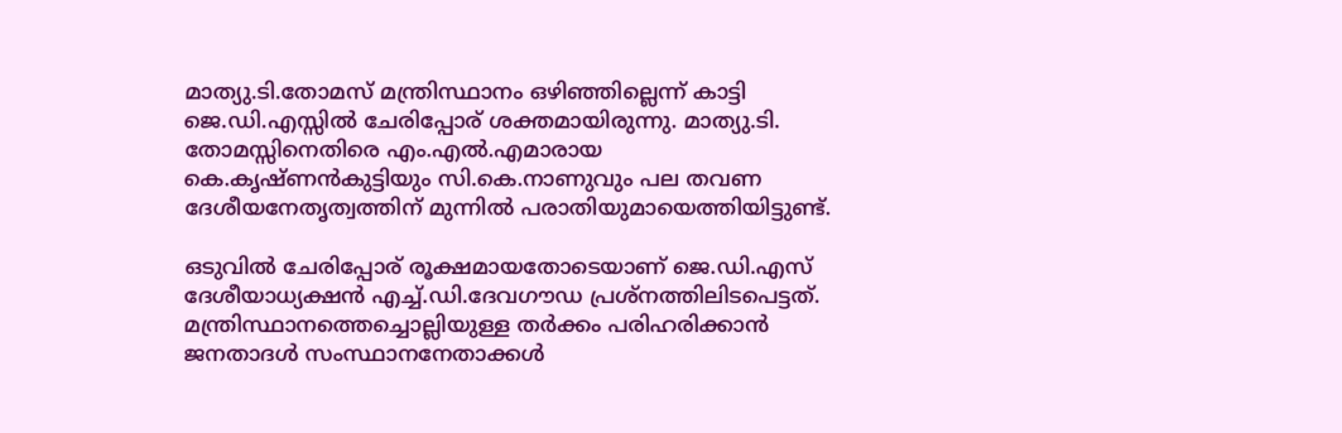മാത്യു.ടി.തോമസ് മന്ത്രിസ്ഥാനം ഒഴിഞ്ഞില്ലെന്ന് കാട്ടി ജെ.ഡി.എസ്സില്‍ ചേരിപ്പോര് ശക്തമായിരുന്നു. മാത്യു.ടി. തോമസ്സിനെതിരെ എം.എല്‍.എമാരായ കെ.കൃഷ്ണന്‍കുട്ടിയും സി.കെ.നാണുവും പല തവണ ദേശീയനേതൃത്വത്തിന് മുന്നില്‍ പരാതിയുമായെത്തിയിട്ടുണ്ട്.

ഒടുവില്‍ ചേരിപ്പോര് രൂക്ഷമായതോടെയാണ് ജെ.ഡി.എസ് ദേശീയാധ്യക്ഷന്‍ എച്ച്.ഡി.ദേവഗൗഡ പ്രശ്‌നത്തിലിടപെട്ടത്. മന്ത്രിസ്ഥാനത്തെച്ചൊല്ലിയുള്ള തര്‍ക്കം പരിഹരിക്കാന്‍ ജനതാദള്‍ സംസ്ഥാനനേതാക്കള്‍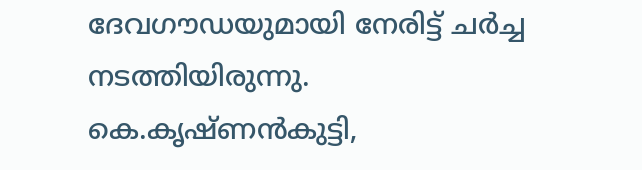ദേവഗൗഡയുമായി നേരിട്ട് ചര്‍ച്ച നടത്തിയിരുന്നു. കെ.കൃഷ്ണന്‍കുട്ടി,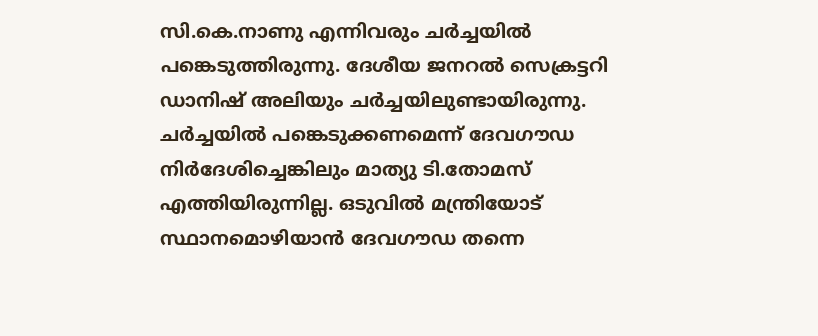സി.കെ.നാണു എന്നിവരും ചര്‍ച്ചയില്‍ പങ്കെടുത്തിരുന്നു. ദേശീയ ജനറല്‍ സെക്രട്ടറി ഡാനിഷ് അലിയും ചര്‍ച്ചയിലുണ്ടായിരുന്നു. ചര്‍ച്ചയില്‍ പങ്കെടുക്കണമെന്ന് ദേവഗൗഡ നിര്‍ദേശിച്ചെങ്കിലും മാത്യു ടി.തോമസ് എത്തിയിരുന്നില്ല. ഒടുവില്‍ മന്ത്രിയോട് സ്ഥാനമൊഴിയാന്‍ ദേവഗൗഡ തന്നെ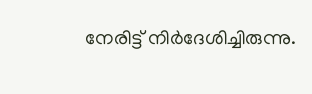നേരിട്ട് നിര്‍ദേശിച്ചിരുന്നു.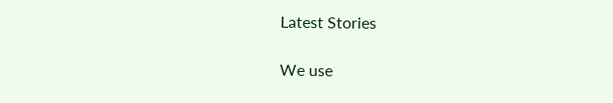Latest Stories

We use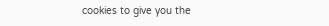cookies to give you the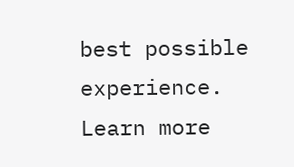best possible experience. Learn more